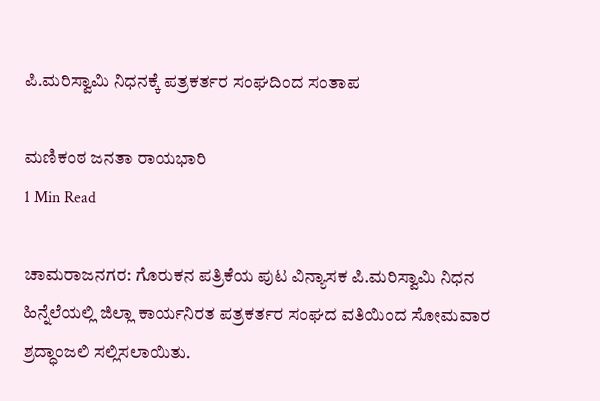ಪಿ.ಮರಿಸ್ವಾಮಿ ನಿಧನಕ್ಕೆ ಪತ್ರಕರ್ತರ ಸಂಘದಿಂದ ಸಂತಾಪ

ಮಣಿಕಂಠ ಜನತಾ ರಾಯಭಾರಿ
1 Min Read

ಚಾಮರಾಜನಗರ: ಗೊರುಕನ ಪತ್ರಿಕೆಯ ಪುಟ ವಿನ್ಯಾಸಕ ಪಿ.ಮರಿಸ್ವಾಮಿ ನಿಧನ ಹಿನ್ನೆಲೆಯಲ್ಲಿ ಜಿಲ್ಲಾ ಕಾರ್ಯನಿರತ ಪತ್ರಕರ್ತರ ಸಂಘದ ವತಿಯಿಂದ ಸೋಮವಾರ ಶ್ರದ್ಧಾಂಜಲಿ ಸಲ್ಲಿಸಲಾಯಿತು.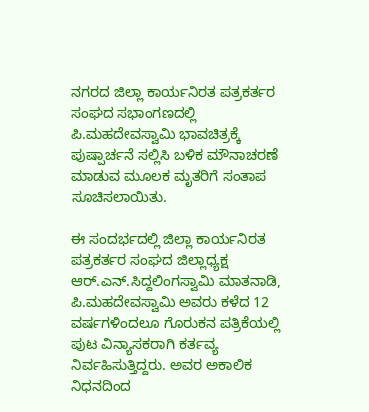ನಗರದ ಜಿಲ್ಲಾ ಕಾರ್ಯನಿರತ ಪತ್ರಕರ್ತರ ಸಂಘದ ಸಭಾಂಗಣದಲ್ಲಿ ಪಿ.ಮಹದೇವಸ್ವಾಮಿ ಭಾವಚಿತ್ರಕ್ಕೆ ಪುಷ್ಪಾರ್ಚನೆ ಸಲ್ಲಿಸಿ ಬಳಿಕ ಮೌನಾಚರಣೆ ಮಾಡುವ ಮೂಲಕ ಮೃತರಿಗೆ ಸಂತಾಪ ಸೂಚಿಸಲಾಯಿತು.

ಈ ಸಂದರ್ಭದಲ್ಲಿ ಜಿಲ್ಲಾ ಕಾರ್ಯನಿರತ ಪತ್ರಕರ್ತರ ಸಂಘದ ಜಿಲ್ಲಾಧ್ಯಕ್ಷ ಆ‌ರ್.ಎನ್.ಸಿದ್ದಲಿಂಗಸ್ವಾಮಿ ಮಾತನಾಡಿ, ಪಿ.ಮಹದೇವಸ್ವಾಮಿ ಅವರು ಕಳೆದ 12 ವರ್ಷಗಳಿಂದಲೂ ಗೊರುಕನ ಪತ್ರಿಕೆಯಲ್ಲಿ ಪುಟ ವಿನ್ಯಾಸಕರಾಗಿ ಕರ್ತವ್ಯ ನಿರ್ವಹಿಸುತ್ತಿದ್ದರು. ಅವರ ಅಕಾಲಿಕ ನಿಧನದಿಂದ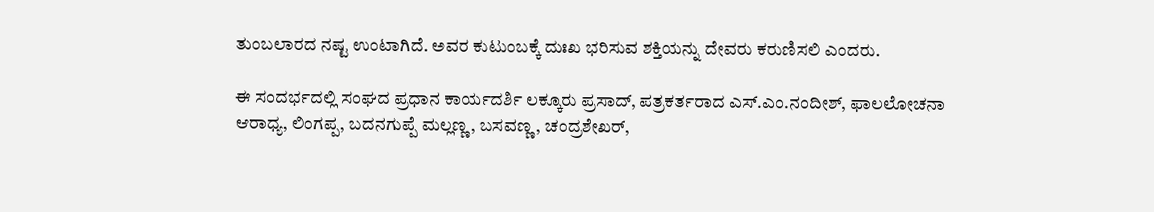ತುಂಬಲಾರದ ನಷ್ಟ ಉಂಟಾಗಿದೆ. ಅವರ ಕುಟುಂಬಕ್ಕೆ ದುಃಖ ಭರಿಸುವ ಶಕ್ತಿಯನ್ನು ದೇವರು ಕರುಣಿಸಲಿ ಎಂದರು.

ಈ ಸಂದರ್ಭದಲ್ಲಿ ಸಂಘದ ಪ್ರಧಾನ ಕಾರ್ಯದರ್ಶಿ ಲಕ್ಕೂರು ಪ್ರಸಾದ್, ಪತ್ರಕರ್ತರಾದ ಎಸ್.ಎಂ.ನಂದೀಶ್, ಫಾಲಲೋಚನಾ ಆರಾಧ್ಯ, ಲಿಂಗಪ್ಪ, ಬದನಗುಪ್ಪೆ ಮಲ್ಲಣ್ಣ, ಬಸವಣ್ಣ, ಚಂದ್ರಶೇಖರ್,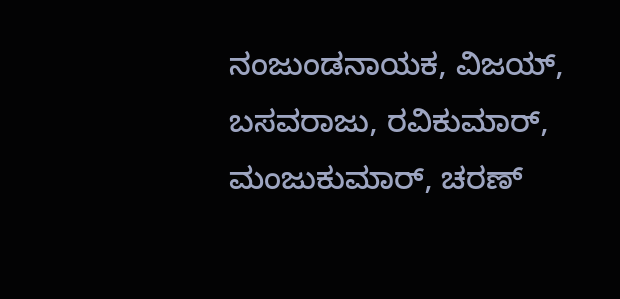ನಂಜುಂಡನಾಯಕ, ವಿಜಯ್, ಬಸವರಾಜು, ರವಿಕುಮಾರ್, ಮಂಜುಕುಮಾ‌ರ್, ಚರಣ್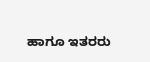ಹಾಗೂ ಇತರರು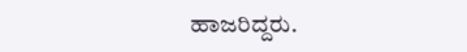ಹಾಜರಿದ್ದರು.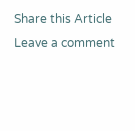Share this Article
Leave a comment